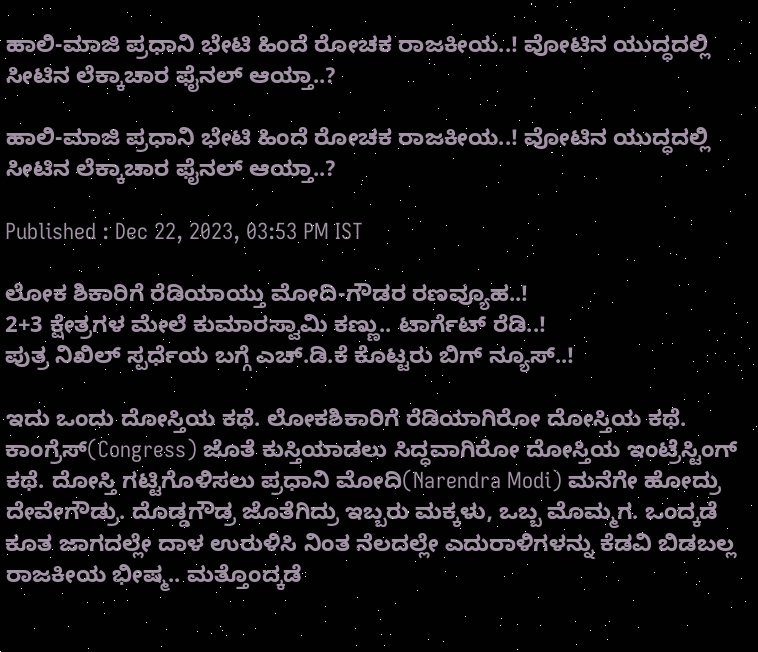ಹಾಲಿ-ಮಾಜಿ ಪ್ರಧಾನಿ ಭೇಟಿ ಹಿಂದೆ ರೋಚಕ ರಾಜಕೀಯ..! ವೋಟಿನ ಯುದ್ಧದಲ್ಲಿ ಸೀಟಿನ ಲೆಕ್ಕಾಚಾರ ಫೈನಲ್ ಆಯ್ತಾ..?

ಹಾಲಿ-ಮಾಜಿ ಪ್ರಧಾನಿ ಭೇಟಿ ಹಿಂದೆ ರೋಚಕ ರಾಜಕೀಯ..! ವೋಟಿನ ಯುದ್ಧದಲ್ಲಿ ಸೀಟಿನ ಲೆಕ್ಕಾಚಾರ ಫೈನಲ್ ಆಯ್ತಾ..?

Published : Dec 22, 2023, 03:53 PM IST

ಲೋಕ ಶಿಕಾರಿಗೆ ರೆಡಿಯಾಯ್ತು ಮೋದಿ-ಗೌಡರ ರಣವ್ಯೂಹ..!
2+3 ಕ್ಷೇತ್ರಗಳ ಮೇಲೆ ಕುಮಾರಸ್ವಾಮಿ ಕಣ್ಣು.. ಟಾರ್ಗೆಟ್ ರೆಡಿ..!
ಪುತ್ರ ನಿಖಿಲ್ ಸ್ಪರ್ಧೆಯ ಬಗ್ಗೆ ಎಚ್.ಡಿ.ಕೆ ಕೊಟ್ಟರು ಬಿಗ್ ನ್ಯೂಸ್..!

ಇದು ಒಂದು ದೋಸ್ತಿಯ ಕಥೆ. ಲೋಕಶಿಕಾರಿಗೆ ರೆಡಿಯಾಗಿರೋ ದೋಸ್ತಿಯ ಕಥೆ. ಕಾಂಗ್ರೆಸ್(Congress) ಜೊತೆ ಕುಸ್ತಿಯಾಡಲು ಸಿದ್ಧವಾಗಿರೋ ದೋಸ್ತಿಯ ಇಂಟ್ರೆಸ್ಟಿಂಗ್ ಕಥೆ. ದೋಸ್ತಿ ಗಟ್ಟಿಗೊಳಿಸಲು ಪ್ರಧಾನಿ ಮೋದಿ(Narendra Modi) ಮನೆಗೇ ಹೋದ್ರು ದೇವೇಗೌಡ್ರು. ದೊಡ್ಡಗೌಡ್ರ ಜೊತೆಗಿದ್ರು ಇಬ್ಬರು ಮಕ್ಕಳು, ಒಬ್ಬ ಮೊಮ್ಮಗ. ಒಂದ್ಕಡೆ ಕೂತ ಜಾಗದಲ್ಲೇ ದಾಳ ಉರುಳಿಸಿ ನಿಂತ ನೆಲದಲ್ಲೇ ಎದುರಾಳಿಗಳನ್ನು ಕೆಡವಿ ಬಿಡಬಲ್ಲ ರಾಜಕೀಯ ಭೀಷ್ಮ.. ಮತ್ತೊಂದ್ಕಡೆ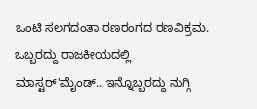ಒಂಟಿ ಸಲಗದಂತಾ ರಣರಂಗದ ರಣವಿಕ್ರಮ. ಒಬ್ಬರದ್ದು ರಾಜಕೀಯದಲ್ಲಿ ಮಾಸ್ಟರ್'ಮೈಂಡ್.. ಇನ್ನೊಬ್ಬರದ್ದು ನುಗ್ಗಿ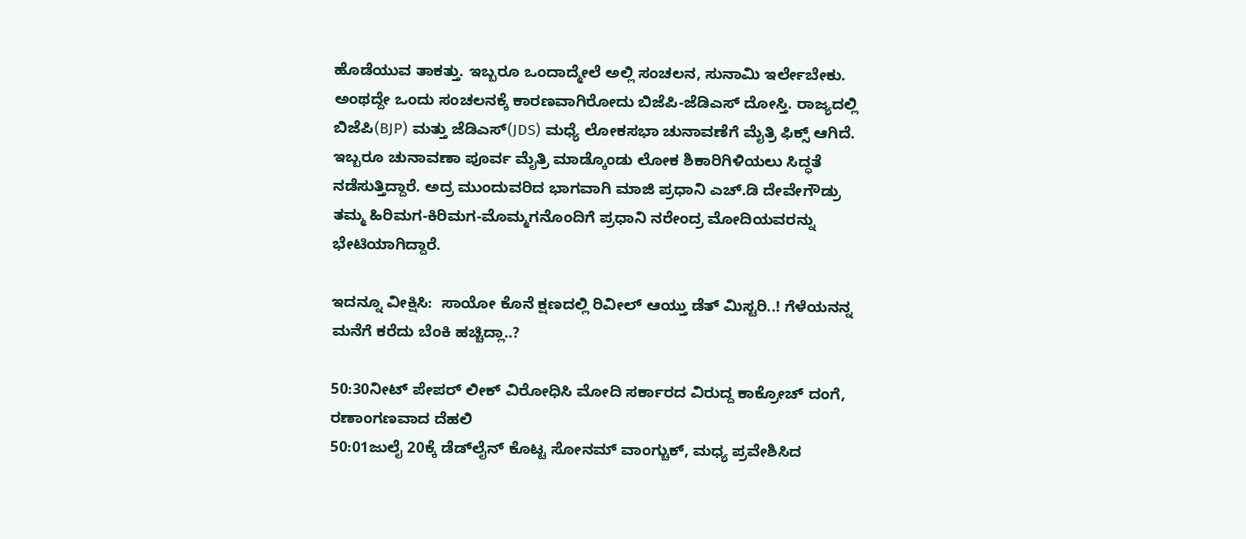ಹೊಡೆಯುವ ತಾಕತ್ತು. ಇಬ್ಬರೂ ಒಂದಾದ್ಮೇಲೆ ಅಲ್ಲಿ ಸಂಚಲನ, ಸುನಾಮಿ ಇರ್ಲೇಬೇಕು. ಅಂಥದ್ದೇ ಒಂದು ಸಂಚಲನಕ್ಕೆ ಕಾರಣವಾಗಿರೋದು ಬಿಜೆಪಿ-ಜೆಡಿಎಸ್ ದೋಸ್ತಿ. ರಾಜ್ಯದಲ್ಲಿ ಬಿಜೆಪಿ(BJP) ಮತ್ತು ಜೆಡಿಎಸ್(JDS) ಮಧ್ಯೆ ಲೋಕಸಭಾ ಚುನಾವಣೆಗೆ ಮೈತ್ರಿ ಫಿಕ್ಸ್ ಆಗಿದೆ. ಇಬ್ಬರೂ ಚುನಾವಣಾ ಪೂರ್ವ ಮೈತ್ರಿ ಮಾಡ್ಕೊಂಡು ಲೋಕ ಶಿಕಾರಿಗಿಳಿಯಲು ಸಿದ್ಧತೆ ನಡೆಸುತ್ತಿದ್ದಾರೆ. ಅದ್ರ ಮುಂದುವರಿದ ಭಾಗವಾಗಿ ಮಾಜಿ ಪ್ರಧಾನಿ ಎಚ್.ಡಿ ದೇವೇಗೌಡ್ರು ತಮ್ಮ ಹಿರಿಮಗ-ಕಿರಿಮಗ-ಮೊಮ್ಮಗನೊಂದಿಗೆ ಪ್ರಧಾನಿ ನರೇಂದ್ರ ಮೋದಿಯವರನ್ನು ಭೇಟಿಯಾಗಿದ್ದಾರೆ.

ಇದನ್ನೂ ವೀಕ್ಷಿಸಿ:  ಸಾಯೋ ಕೊನೆ ಕ್ಷಣದಲ್ಲಿ ರಿವೀಲ್ ಆಯ್ತು ಡೆತ್ ಮಿಸ್ಟರಿ..! ಗೆಳೆಯನನ್ನ ಮನೆಗೆ ಕರೆದು ಬೆಂಕಿ ಹಚ್ಚಿದ್ಲಾ..?

50:30ನೀಟ್ ಪೇಪರ್ ಲೀಕ್ ವಿರೋಧಿಸಿ ಮೋದಿ ಸರ್ಕಾರದ ವಿರುದ್ದ ಕಾಕ್ರೋಚ್ ದಂಗೆ, ರಣಾಂಗಣವಾದ ದೆಹಲಿ
50:01ಜುಲೈ 20ಕ್ಕೆ ಡೆಡ್‌ಲೈನ್ ಕೊಟ್ಟ ಸೋನಮ್ ವಾಂಗ್ಚುಕ್, ಮಧ್ಯ ಪ್ರವೇಶಿಸಿದ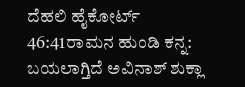ದೆಹಲಿ ಹೈಕೋರ್ಟ್
46:41ರಾಮನ ಹುಂಡಿ ಕನ್ನ: ಬಯಲಾಗ್ತಿದೆ ಅವಿನಾಶ್ ಶುಕ್ಲಾ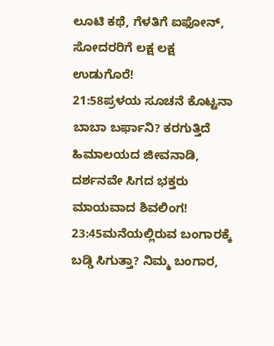ಲೂಟಿ ಕಥೆ, ಗೆಳತಿಗೆ ಐಫೋನ್, ಸೋದರರಿಗೆ ಲಕ್ಷ ಲಕ್ಷ ಉಡುಗೊರೆ!
21:58ಪ್ರಳಯ ಸೂಚನೆ ಕೊಟ್ಟನಾ ಬಾಬಾ ಬರ್ಫಾನಿ? ಕರಗುತ್ತಿದೆ ಹಿಮಾಲಯದ ಜೀವನಾಡಿ, ದರ್ಶನವೇ ಸಿಗದ ಭಕ್ತರು ಮಾಯವಾದ ಶಿವಲಿಂಗ!
23:45ಮನೆಯಲ್ಲಿರುವ ಬಂಗಾರಕ್ಕೆ ಬಡ್ಡಿ ಸಿಗುತ್ತಾ? ನಿಮ್ಮ ಬಂಗಾರ,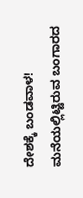ದೇಶಕ್ಕೆ ಬಂಡವಾಳ! ಮನೆಯಲ್ಲಿಟ್ಟಿರುವ ಬಂಗಾರದ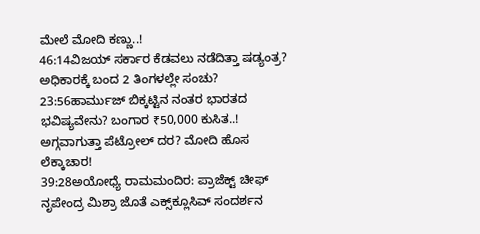ಮೇಲೆ ಮೋದಿ ಕಣ್ಣು..!
46:14ವಿಜಯ್ ಸರ್ಕಾರ ಕೆಡವಲು ನಡೆದಿತ್ತಾ ಷಡ್ಯಂತ್ರ? ಅಧಿಕಾರಕ್ಕೆ ಬಂದ 2 ತಿಂಗಳಲ್ಲೇ ಸಂಚು?
23:56ಹಾರ್ಮುಜ್ ಬಿಕ್ಕಟ್ಟಿನ ನಂತರ ಭಾರತದ ಭವಿಷ್ಯವೇನು? ಬಂಗಾರ ₹50,000 ಕುಸಿತ..! ಅಗ್ಗವಾಗುತ್ತಾ ಪೆಟ್ರೋಲ್ ದರ? ಮೋದಿ ಹೊಸ ಲೆಕ್ಕಾಚಾರ!
39:28ಅಯೋಧ್ಯೆ ರಾಮಮಂದಿರ: ಪ್ರಾಜೆಕ್ಟ್ ಚೀಫ್ ನೃಪೇಂದ್ರ ಮಿಶ್ರಾ ಜೊತೆ ಎಕ್ಸ್‌ಕ್ಲೂಸಿವ್ ಸಂದರ್ಶನ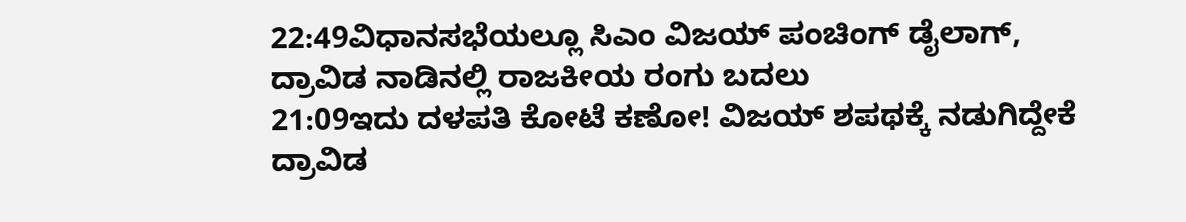22:49ವಿಧಾನಸಭೆಯಲ್ಲೂ ಸಿಎಂ ವಿಜಯ್ ಪಂಚಿಂಗ್ ಡೈಲಾಗ್, ದ್ರಾವಿಡ ನಾಡಿನಲ್ಲಿ ರಾಜಕೀಯ ರಂಗು ಬದಲು
21:09ಇದು ದಳಪತಿ ಕೋಟೆ ಕಣೋ! ವಿಜಯ್ ಶಪಥಕ್ಕೆ ನಡುಗಿದ್ದೇಕೆ ದ್ರಾವಿಡ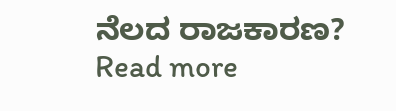ನೆಲದ ರಾಜಕಾರಣ?
Read more